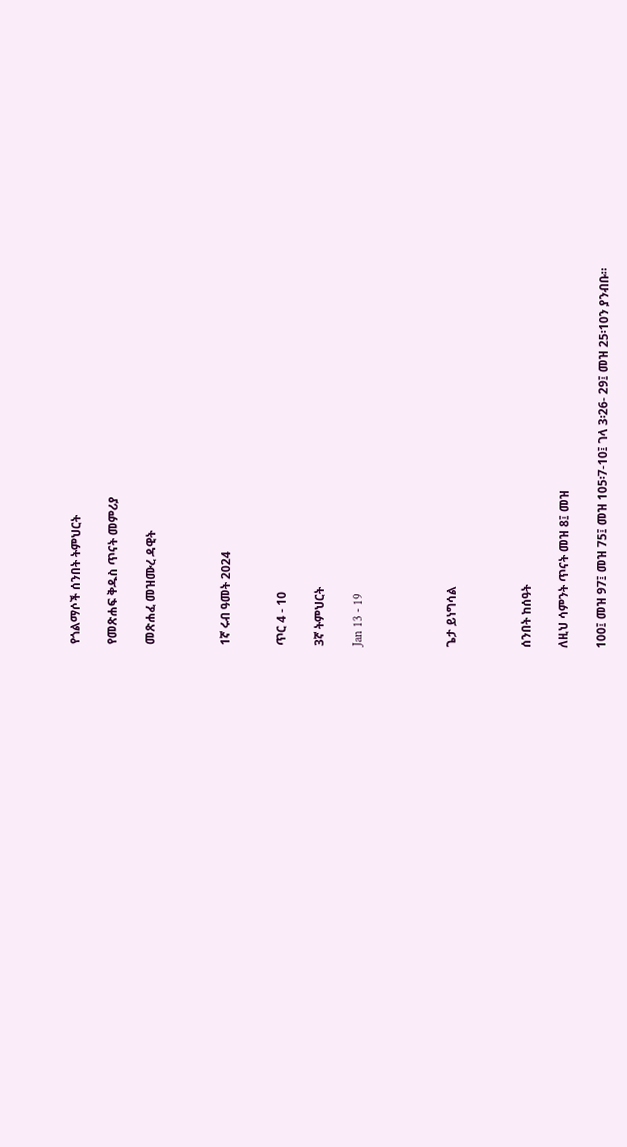የጎልማሶች ሰንበት ትምህርት

የመጽሐፍ ቅዱስ ጥናት መምሪያ

መጽሐፈ መዝሙረ ዳዊት



1ኛ ሩብ ዓመት 2024


ጥር 4 - 10

3ኛ ትምህርት

Jan 13 - 19




ጌታ ይነግሳል



ሰንበት ከሰዓት

ለዚህ ሳምንት ጥናት መዝ 8፤ መዝ

100፤ መዝ 97፤ መዝ 75፤ መዝ 105፡7-10፤ ገላ 3፡26- 29፤ መዝ 25፡10ን ያንብቡ።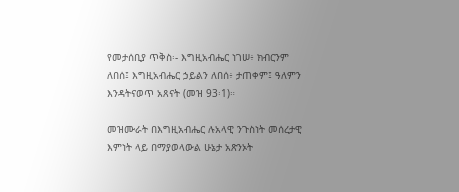የመታሰቢያ ጥቅስ፡- እግዚአብሔር ነገሠ፥ ክብርንም ለበሰ፤ እግዚአብሔር ኃይልን ለበሰ፥ ታጠቀም፤ ዓለምን እንዳትናወጥ አጸናት (መዝ 93፡1)።

መዝሙራት በእግዚአብሔር ሉአላዊ ንጉስነት መሰረታዊ እምነት ላይ በማያወላውል ሁኔታ አጽንኦት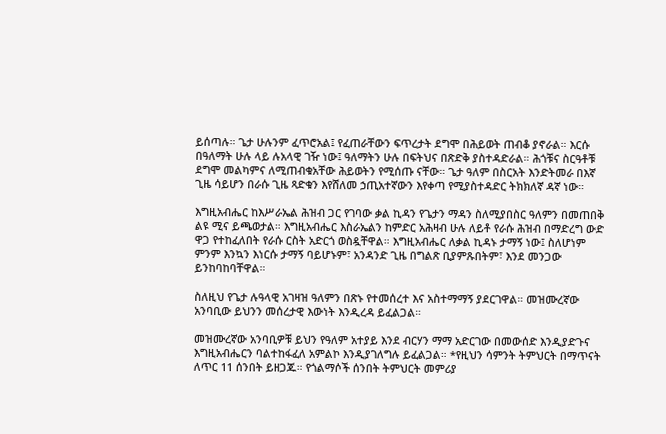ይሰጣሉ። ጌታ ሁሉንም ፈጥሮአል፤ የፈጠራቸውን ፍጥረታት ደግሞ በሕይወት ጠብቆ ያኖራል። እርሱ በዓለማት ሁሉ ላይ ሉአላዊ ገዥ ነው፤ ዓለማትን ሁሉ በፍትህና በጽድቅ ያስተዳድራል። ሕጎቹና ስርዓቶቹ ደግሞ መልካምና ለሚጠብቁአቸው ሕይወትን የሚሰጡ ናቸው። ጌታ ዓለም በስርአት እንድትመራ በእኛ ጊዜ ሳይሆን በራሱ ጊዜ ጻድቁን እየሸለመ ኃጢአተኛውን እየቀጣ የሚያስተዳድር ትክክለኛ ዳኛ ነው።

እግዚአብሔር ከእሥራኤል ሕዝብ ጋር የገባው ቃል ኪዳን የጌታን ማዳን ስለሚያበስር ዓለምን በመጠበቅ ልዩ ሚና ይጫወታል። እግዚአብሔር እስራኤልን ከምድር አሕዛብ ሁሉ ለይቶ የራሱ ሕዝብ በማድረግ ውድ ዋጋ የተከፈለበት የራሱ ርስት አድርጎ ወስዷቸዋል። እግዚአብሔር ለቃል ኪዳኑ ታማኝ ነው፤ ስለሆነም ምንም እንኳን እነርሱ ታማኝ ባይሆኑም፣ አንዳንድ ጊዜ በግልጽ ቢያምጹበትም፣ እንደ መንጋው ይንከባከባቸዋል።

ስለዚህ የጌታ ሉዓላዊ አገዛዝ ዓለምን በጽኑ የተመሰረተ እና አስተማማኝ ያደርገዋል። መዝሙረኛው አንባቢው ይህንን መሰረታዊ እውነት እንዲረዳ ይፈልጋል።

መዝሙረኛው አንባቢዎቹ ይህን የዓለም አተያይ እንደ ብርሃን ማማ አድርገው በመውሰድ እንዲያድጉና እግዚአብሔርን ባልተከፋፈለ አምልኮ እንዲያገለግሉ ይፈልጋል። *የዚህን ሳምንት ትምህርት በማጥናት ለጥር 11 ሰንበት ይዘጋጁ። የጎልማሶች ሰንበት ትምህርት መምሪያ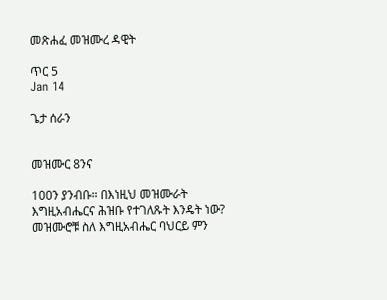መጽሐፈ መዝሙረ ዳዊት

ጥር 5
Jan 14

ጌታ ሰራን


መዝሙር 8ንና

100ን ያንብቡ። በእነዚህ መዝሙራት እግዚአብሔርና ሕዝቡ የተገለጹት እንዴት ነው? መዝሙሮቹ ስለ እግዚአብሔር ባህርይ ምን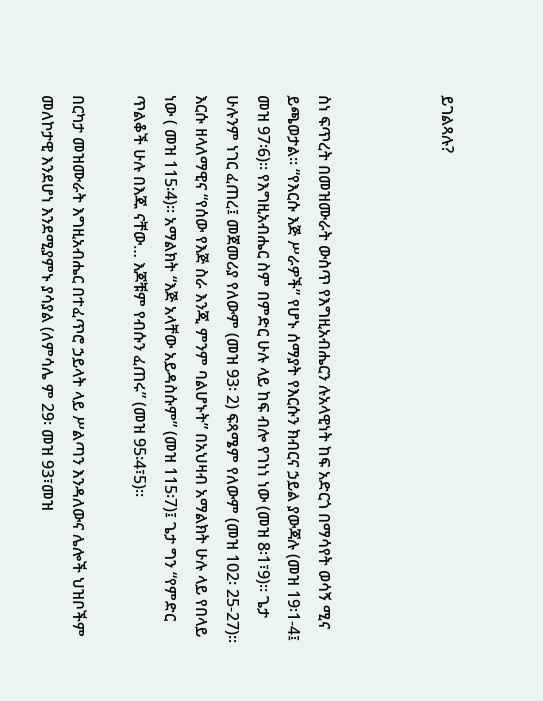ይገልጻሉ?



ስነ ፍጥረት በመዝሙራት ውስጥ የእግዚአብሔርን ሉአላዊነት ከፍ አድርጎ በማሳየት ወሳኝ ሚና ይጫወታል። “የእርሱ እጅ ሥራዎች” የሆኑ ሰማያት የእርሱን ክብርና ኃይል ያውጃሉ (መዝ 19፡1-4፤ መዝ 97፡6)። የእግዚአብሔር ስም በምድር ሁሉ ላይ ከፍ ብሎ የገነነ ነው (መዝ 8፡1፣9)። ጌታ ሁሉንም ነገር ፈጠረ፤ መጀመሪያ የለውም (መዝ 93፡ 2) ፍጻሜም የለውም (መዝ 102፡ 25-27)። እርሱ ዘላለማዊና “የሰው የእጅ ስራ እንጂ ምንም ባልሆኑት” በአህዛብ አማልክት ሁሉ ላይ የበላይ ነው ( መዝ 115፡4)። አማልክት “እጅ አላቸው አይዳስሱም” (መዝ 115፡7)፤ ጌታ ግን “የምድር ጥልቆች ሁሉ በእጁ ናቸው… እጆቹም የብሱን ፈጠሩ” (መዝ 95፡4፣5)።

በርካታ መዝሙራት እግዚአብሔር በተፈጥሮ ኃይላት ላይ ሥልጣን እንዳለውና ሌሎች ህዝቦችም መለኮታዊ እንደሆነ እንደሚያምኑ ያሳያል (ለምሳሌ ም 29፡ መዝ 93፣መዝ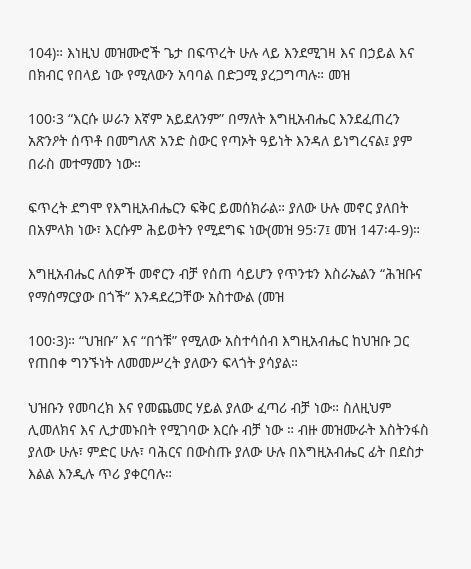104)። እነዚህ መዝሙሮች ጌታ በፍጥረት ሁሉ ላይ እንደሚገዛ እና በኃይል እና በክብር የበላይ ነው የሚለውን አባባል በድጋሚ ያረጋግጣሉ። መዝ

100፡3 “እርሱ ሠራን እኛም አይደለንም” በማለት እግዚአብሔር እንደፈጠረን አጽንዖት ሰጥቶ በመግለጽ አንድ ስውር የጣኦት ዓይነት እንዳለ ይነግረናል፤ ያም በራስ መተማመን ነው።

ፍጥረት ደግሞ የእግዚአብሔርን ፍቅር ይመሰክራል። ያለው ሁሉ መኖር ያለበት በአምላክ ነው፣ እርሱም ሕይወትን የሚደግፍ ነው(መዝ 95፡7፤ መዝ 147፡4-9)።

እግዚአብሔር ለሰዎች መኖርን ብቻ የሰጠ ሳይሆን የጥንቱን እስራኤልን “ሕዝቡና የማሰማርያው በጎች” እንዳደረጋቸው አስተውል (መዝ

100፡3)። “ህዝቡ” እና “በጎቹ” የሚለው አስተሳሰብ እግዚአብሔር ከህዝቡ ጋር የጠበቀ ግንኙነት ለመመሥረት ያለውን ፍላጎት ያሳያል።

ህዝቡን የመባረክ እና የመጨመር ሃይል ያለው ፈጣሪ ብቻ ነው። ስለዚህም ሊመለክና እና ሊታመኑበት የሚገባው እርሱ ብቻ ነው ። ብዙ መዝሙራት እስትንፋስ ያለው ሁሉ፣ ምድር ሁሉ፣ ባሕርና በውስጡ ያለው ሁሉ በእግዚአብሔር ፊት በደስታ እልል እንዲሉ ጥሪ ያቀርባሉ።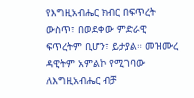የእግዚአብሔር ክብር በፍጥረት ውስጥ፣ በወደቀው ምድራዊ ፍጥረትም ቢሆን፣ ይታያል። መዝሙረ ዳዊትም አምልኮ የሚገባው ለእግዚአብሔር ብቻ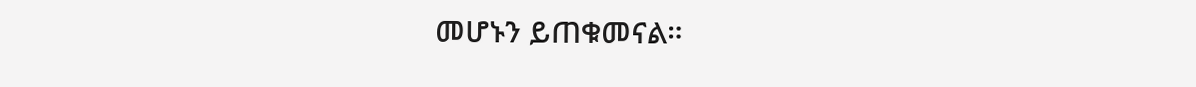መሆኑን ይጠቁመናል።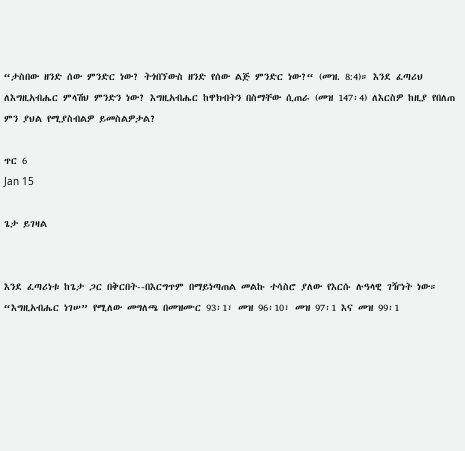“ታስበው ዘንድ ሰው ምንድር ነው? ትጎበኘውስ ዘንድ የሰው ልጅ ምንድር ነው?“ (መዝ. 8:4)። እንደ ፈጣሪህ ለእግዚአብሔር ምላሽህ ምንድን ነው? እግዚአብሔር ከዋክብትን በስማቸው ሲጠራ (መዝ 147፡4) ለእርስዎ ከዚያ የበለጠ ምን ያህል የሚያስብልዎ ይመስልዎታል?

ጥር 6
Jan 15

ጌታ ይገዛል


እንደ ፈጣሪነቱ ከጌታ ጋር በቅርበት--በእርግጥም በማይነጣጠል መልኩ ተሳስሮ ያለው የእርሱ ሉዓላዊ ገዥነት ነው። “እግዚአብሔር ነገሠ” የሚለው መግለጫ በመዝሙር 93፡1፣ መዝ 96፡10፣ መዝ 97፡1 እና መዝ 99፡1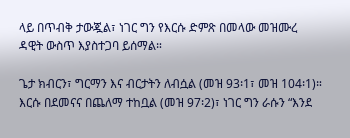ላይ በጥብቅ ታውጇል፣ ነገር ግን የእርሱ ድምጽ በመላው መዝሙረ ዳዊት ውስጥ እያስተጋባ ይሰማል።

ጌታ ክብርን፣ ግርማን እና ብርታትን ለብሷል (መዝ 93፡1፣ መዝ 104፡1)። እርሱ በደመናና በጨለማ ተከቧል (መዝ 97፡2)፣ ነገር ግን ራሱን “እንደ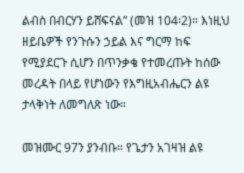ልብስ በብርሃን ይሸፍናል” (መዝ 104፡2)። እነዚህ ዘይቤዎች የንጉሱን ኃይል እና ግርማ ከፍ የሚያደርጉ ሲሆን በጥንቃቄ የተመረጡት ከሰው መረዳት በላይ የሆነውን የእግዚአብሔርን ልዩ ታላቅነት ለመግለጽ ነው።

መዝሙር 97ን ያንብቡ። የጌታን አገዛዝ ልዩ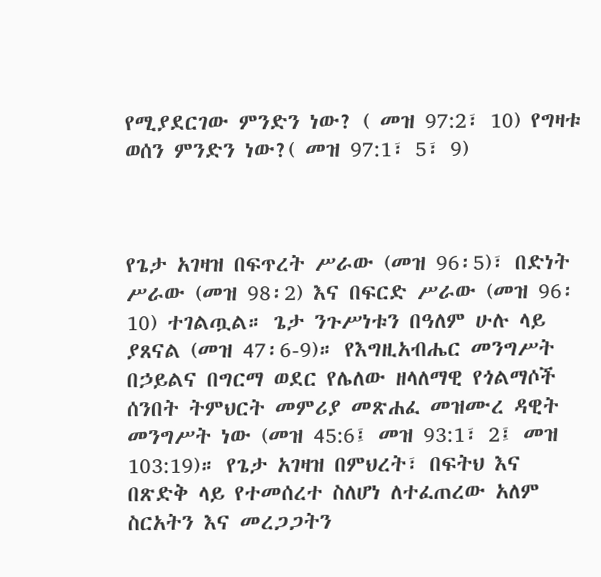የሚያደርገው ምንድን ነው? ( መዝ 97:2፣ 10) የግዛቱ ወሰን ምንድን ነው?( መዝ 97:1፣ 5፣ 9)



የጌታ አገዛዝ በፍጥረት ሥራው (መዝ 96፡5)፣ በድነት ሥራው (መዝ 98፡2) እና በፍርድ ሥራው (መዝ 96፡10) ተገልጧል። ጌታ ንጉሥነቱን በዓለም ሁሉ ላይ ያጸናል (መዝ 47፡6-9)። የእግዚአብሔር መንግሥት በኃይልና በግርማ ወደር የሌለው ዘላለማዊ የጎልማሶች ሰንበት ትምህርት መምሪያ መጽሐፈ መዝሙረ ዳዊት መንግሥት ነው (መዝ 45:6፤ መዝ 93:1፣ 2፤ መዝ 103:19)። የጌታ አገዛዝ በምህረት፣ በፍትህ እና በጽድቅ ላይ የተመሰረተ ስለሆነ ለተፈጠረው አለም ስርአትን እና መረጋጋትን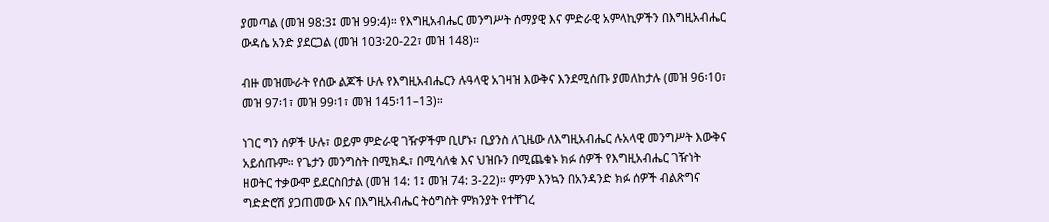ያመጣል (መዝ 98:3፤ መዝ 99:4)። የእግዚአብሔር መንግሥት ሰማያዊ እና ምድራዊ አምላኪዎችን በእግዚአብሔር ውዳሴ አንድ ያደርጋል (መዝ 103፡20-22፣ መዝ 148)።

ብዙ መዝሙራት የሰው ልጆች ሁሉ የእግዚአብሔርን ሉዓላዊ አገዛዝ እውቅና እንደሚሰጡ ያመለከታሉ (መዝ 96፡10፣ መዝ 97፡1፣ መዝ 99፡1፣ መዝ 145፡11–13)።

ነገር ግን ሰዎች ሁሉ፣ ወይም ምድራዊ ገዥዎችም ቢሆኑ፣ ቢያንስ ለጊዜው ለእግዚአብሔር ሉአላዊ መንግሥት እውቅና አይሰጡም። የጌታን መንግስት በሚክዱ፣ በሚሳለቁ እና ህዝቡን በሚጨቁኑ ክፉ ሰዎች የእግዚአብሔር ገዥነት ዘወትር ተቃውሞ ይደርስበታል (መዝ 14: 1፤ መዝ 74: 3-22)። ምንም እንኳን በአንዳንድ ክፉ ሰዎች ብልጽግና ግድድሮሽ ያጋጠመው እና በእግዚአብሔር ትዕግስት ምክንያት የተቸገረ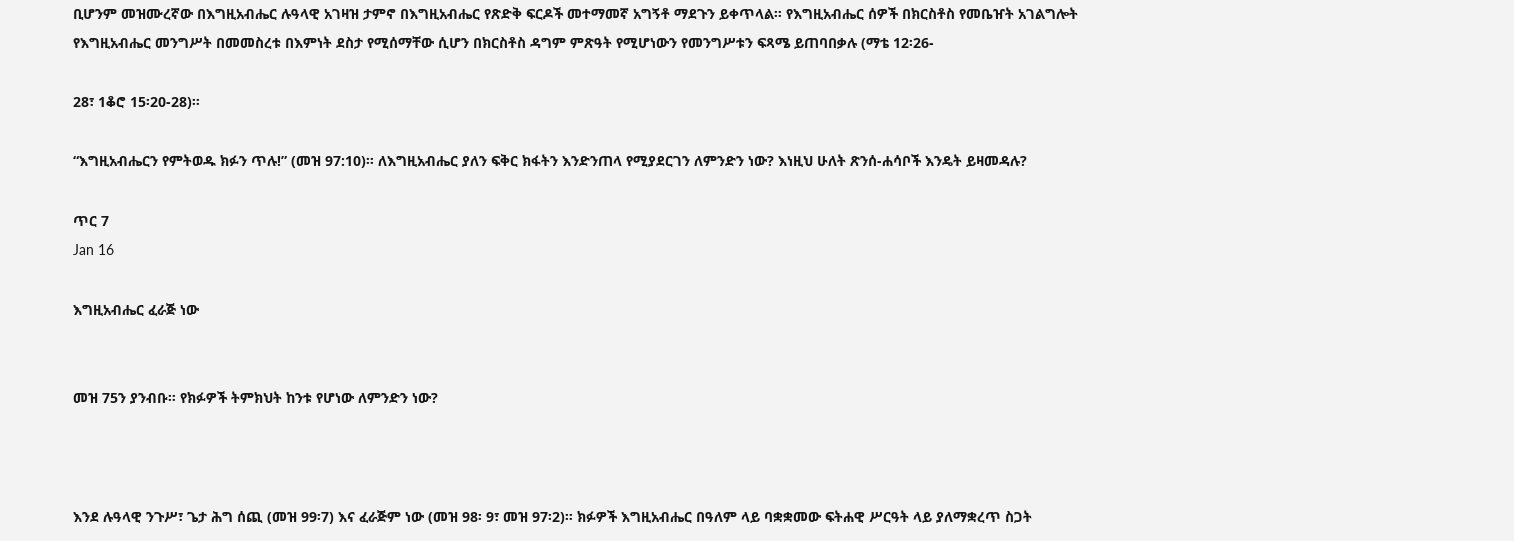ቢሆንም መዝሙረኛው በእግዚአብሔር ሉዓላዊ አገዛዝ ታምኖ በእግዚአብሔር የጽድቅ ፍርዶች መተማመኛ አግኝቶ ማደጉን ይቀጥላል። የእግዚአብሔር ሰዎች በክርስቶስ የመቤዠት አገልግሎት የእግዚአብሔር መንግሥት በመመስረቱ በእምነት ደስታ የሚሰማቸው ሲሆን በክርስቶስ ዳግም ምጽዓት የሚሆነውን የመንግሥቱን ፍጻሜ ይጠባበቃሉ (ማቴ 12፡26-

28፣ 1ቆሮ 15፡20-28)።

“እግዚአብሔርን የምትወዱ ክፉን ጥሉ!” (መዝ 97:10)። ለእግዚአብሔር ያለን ፍቅር ክፋትን እንድንጠላ የሚያደርገን ለምንድን ነው? እነዚህ ሁለት ጽንሰ-ሐሳቦች እንዴት ይዛመዳሉ?

ጥር 7
Jan 16

እግዚአብሔር ፈራጅ ነው


መዝ 75ን ያንብቡ። የክፉዎች ትምክህት ከንቱ የሆነው ለምንድን ነው?



እንደ ሉዓላዊ ንጉሥ፣ ጌታ ሕግ ሰጪ (መዝ 99፡7) እና ፈራጅም ነው (መዝ 98፡ 9፣ መዝ 97፡2)። ክፉዎች እግዚአብሔር በዓለም ላይ ባቋቋመው ፍትሐዊ ሥርዓት ላይ ያለማቋረጥ ስጋት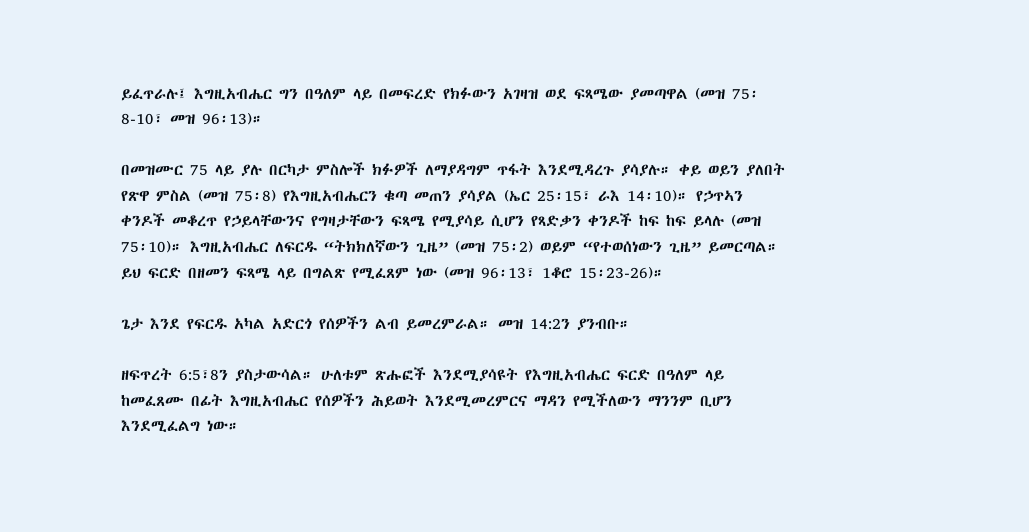ይፈጥራሉ፤ እግዚአብሔር ግን በዓለም ላይ በመፍረድ የክፉውን አገዛዝ ወደ ፍጻሜው ያመጣዋል (መዝ 75፡8-10፣ መዝ 96፡13)።

በመዝሙር 75 ላይ ያሉ በርካታ ምስሎች ክፉዎች ለማያዳግም ጥፋት እንደሚዳረጉ ያሳያሉ። ቀይ ወይን ያለበት የጽዋ ምስል (መዝ 75፡8) የእግዚአብሔርን ቁጣ መጠን ያሳያል (ኤር 25፡15፣ ራእ 14፡10)። የኃጥኣን ቀንዶች መቆረጥ የኃይላቸውንና የግዛታቸውን ፍጻሜ የሚያሳይ ሲሆን የጻድቃን ቀንዶች ከፍ ከፍ ይላሉ (መዝ 75፡10)። እግዚአብሔር ለፍርዱ “ትክክለኛውን ጊዜ” (መዝ 75፡2) ወይም “የተወሰነውን ጊዜ” ይመርጣል። ይህ ፍርድ በዘመን ፍጻሜ ላይ በግልጽ የሚፈጸም ነው (መዝ 96፡13፣ 1ቆሮ 15፡23-26)።

ጌታ እንደ የፍርዱ አካል አድርጎ የሰዎችን ልብ ይመረምራል። መዝ 14:2ን ያንብቡ።

ዘፍጥረት 6:5፣8ን ያስታውሳል። ሁለቱም ጽሑፎች እንደሚያሳዩት የእግዚአብሔር ፍርድ በዓለም ላይ ከመፈጸሙ በፊት እግዚአብሔር የሰዎችን ሕይወት እንደሚመረምርና ማዳን የሚችለውን ማንንም ቢሆን እንደሚፈልግ ነው።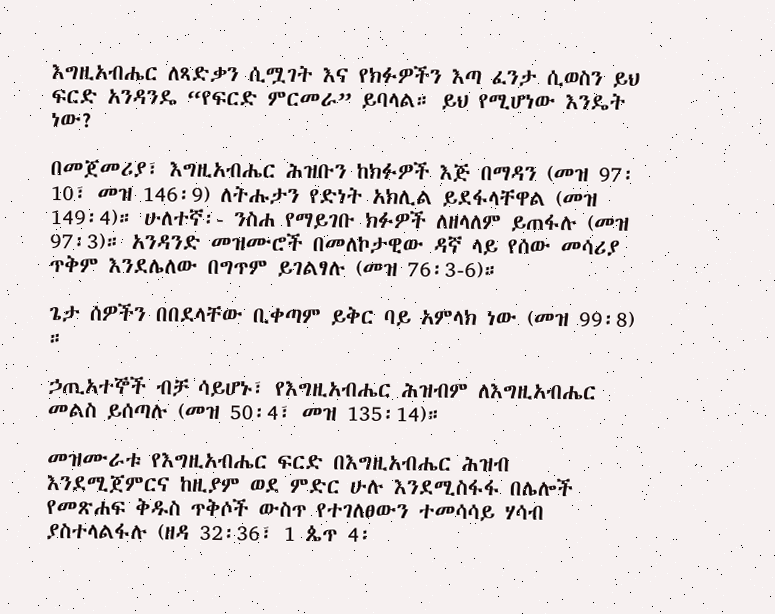እግዚአብሔር ለጻድቃን ሲሟገት እና የክፉዎችን እጣ ፈንታ ሲወስን ይህ ፍርድ አንዳንዴ “የፍርድ ምርመራ” ይባላል። ይህ የሚሆነው እንዴት ነው?

በመጀመሪያ፣ እግዚአብሔር ሕዝቡን ከክፉዎች እጅ በማዳን (መዝ 97፡10፣ መዝ 146፡9) ለትሑታን የድነት አክሊል ይደፋላቸዋል (መዝ 149፡4)። ሁለተኛ፡- ንስሐ የማይገቡ ክፉዎች ለዘላለም ይጠፋሉ (መዝ 97፡3)። አንዳንድ መዝሙሮች በመለኮታዊው ዳኛ ላይ የሰው መሳሪያ ጥቅም እንደሌለው በግጥም ይገልፃሉ (መዝ 76፡3-6)።

ጌታ ሰዎችን በበደላቸው ቢቀጣም ይቅር ባይ አምላክ ነው (መዝ 99፡8) ።

ኃጢአተኞች ብቻ ሳይሆኑ፣ የእግዚአብሔር ሕዝብም ለእግዚአብሔር መልስ ይሰጣሉ (መዝ 50፡4፣ መዝ 135፡14)።

መዝሙራቱ የእግዚአብሔር ፍርድ በእግዚአብሔር ሕዝብ እንደሚጀምርና ከዚያም ወደ ምድር ሁሉ እንደሚስፋፋ በሌሎች የመጽሐፍ ቅዱስ ጥቅሶች ውስጥ የተገለፀውን ተመሳሳይ ሃሳብ ያስተላልፋሉ (ዘዳ 32፡36፣ 1 ጴጥ 4፡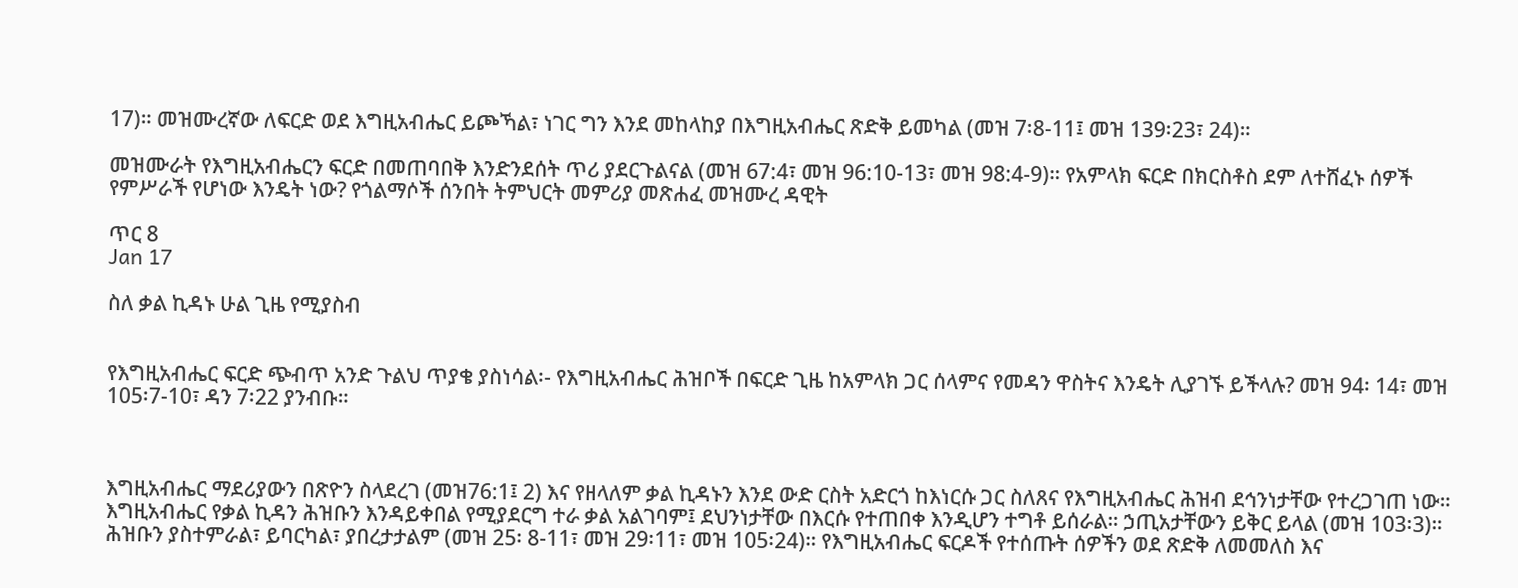17)። መዝሙረኛው ለፍርድ ወደ እግዚአብሔር ይጮኻል፣ ነገር ግን እንደ መከላከያ በእግዚአብሔር ጽድቅ ይመካል (መዝ 7፡8-11፤ መዝ 139፡23፣ 24)።

መዝሙራት የእግዚአብሔርን ፍርድ በመጠባበቅ እንድንደሰት ጥሪ ያደርጉልናል (መዝ 67:4፣ መዝ 96:10-13፣ መዝ 98:4-9)። የአምላክ ፍርድ በክርስቶስ ደም ለተሸፈኑ ሰዎች የምሥራች የሆነው እንዴት ነው? የጎልማሶች ሰንበት ትምህርት መምሪያ መጽሐፈ መዝሙረ ዳዊት

ጥር 8
Jan 17

ስለ ቃል ኪዳኑ ሁል ጊዜ የሚያስብ


የእግዚአብሔር ፍርድ ጭብጥ አንድ ጉልህ ጥያቄ ያስነሳል፡- የእግዚአብሔር ሕዝቦች በፍርድ ጊዜ ከአምላክ ጋር ሰላምና የመዳን ዋስትና እንዴት ሊያገኙ ይችላሉ? መዝ 94፡ 14፣ መዝ 105፡7-10፣ ዳን 7፡22 ያንብቡ።



እግዚአብሔር ማደሪያውን በጽዮን ስላደረገ (መዝ76:1፤ 2) እና የዘላለም ቃል ኪዳኑን እንደ ውድ ርስት አድርጎ ከእነርሱ ጋር ስለጸና የእግዚአብሔር ሕዝብ ደኅንነታቸው የተረጋገጠ ነው። እግዚአብሔር የቃል ኪዳን ሕዝቡን እንዳይቀበል የሚያደርግ ተራ ቃል አልገባም፤ ደህንነታቸው በእርሱ የተጠበቀ እንዲሆን ተግቶ ይሰራል። ኃጢአታቸውን ይቅር ይላል (መዝ 103፡3)። ሕዝቡን ያስተምራል፣ ይባርካል፣ ያበረታታልም (መዝ 25፡ 8-11፣ መዝ 29፡11፣ መዝ 105፡24)። የእግዚአብሔር ፍርዶች የተሰጡት ሰዎችን ወደ ጽድቅ ለመመለስ እና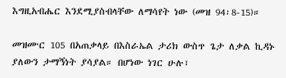እግዚአብሔር እንደሚያስብላቸው ለማሳየት ነው (መዝ 94፡8-15)።

መዝሙር 105 በአጠቃላይ በእስራኤል ታሪክ ውስጥ ጌታ ለቃል ኪዳኑ ያለውን ታማኝነት ያሳያል። በሆነው ነገር ሁሉ፣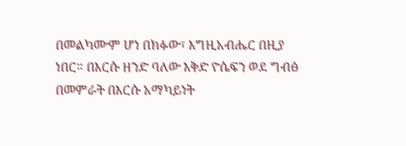በመልካሙም ሆነ በክፉው፣ እግዚአብሔር በዚያ ነበር። በእርሱ ዘንድ ባለው እቅድ ዮሴፍን ወደ ግብፅ በመምራት በእርሱ አማካይነት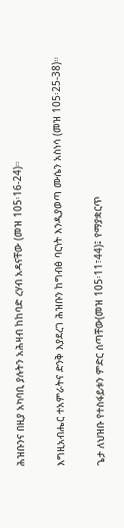ሕዝቡንና በዚያ አካባቢ ያሉትን አሕዛብ ከከባድ ረሃብ አዳናቸው (መዝ 105፡16-24)።

እግዚአብሔር ተአምራትና ድንቅ እያደረገ ሕዝቡን ከግብፅ ባርነት እንዲያወጣ ሙሴን አስነሳ (መዝ 105፡25-38)።

ጌታ ለህዝቡ የተስፋይቱን ምድር ሰጣቸው(መዝ 105፡11፣44)፤ የማያቋርጥ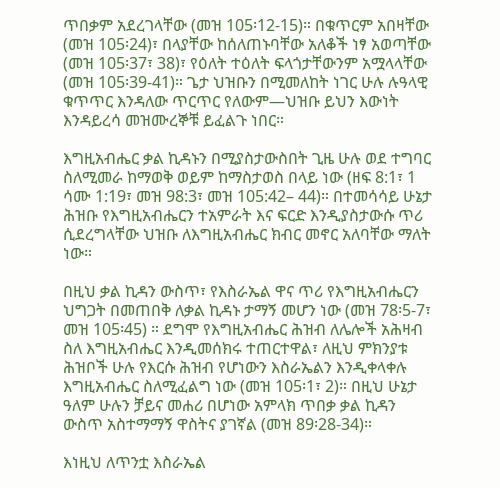ጥበቃም አደረገላቸው (መዝ 105፡12-15)። በቁጥርም አበዛቸው (መዝ 105፡24)፣ በላያቸው ከሰለጠኑባቸው አለቆች ነፃ አወጣቸው (መዝ 105፡37፣ 38)፣ የዕለት ተዕለት ፍላጎታቸውንም አሟላላቸው (መዝ 105፡39-41)። ጌታ ህዝቡን በሚመለከት ነገር ሁሉ ሉዓላዊ ቁጥጥር እንዳለው ጥርጥር የለውም—ህዝቡ ይህን እውነት እንዳይረሳ መዝሙረኞቹ ይፈልጉ ነበር።

እግዚአብሔር ቃል ኪዳኑን በሚያስታውስበት ጊዜ ሁሉ ወደ ተግባር ስለሚመራ ከማወቅ ወይም ከማስታወስ በላይ ነው (ዘፍ 8:1፣ 1 ሳሙ 1:19፣ መዝ 98:3፣ መዝ 105:42– 44)። በተመሳሳይ ሁኔታ ሕዝቡ የእግዚአብሔርን ተአምራት እና ፍርድ እንዲያስታውሱ ጥሪ ሲደረግላቸው ህዝቡ ለእግዚአብሔር ክብር መኖር አለባቸው ማለት ነው።

በዚህ ቃል ኪዳን ውስጥ፣ የእስራኤል ዋና ጥሪ የእግዚአብሔርን ህግጋት በመጠበቅ ለቃል ኪዳኑ ታማኝ መሆን ነው (መዝ 78፡5-7፣ መዝ 105፡45) ። ደግሞ የእግዚአብሔር ሕዝብ ለሌሎች አሕዛብ ስለ እግዚአብሔር እንዲመሰክሩ ተጠርተዋል፣ ለዚህ ምክንያቱ ሕዝቦች ሁሉ የእርሱ ሕዝብ የሆነውን እስራኤልን እንዲቀላቀሉ እግዚአብሔር ስለሚፈልግ ነው (መዝ 105፡1፣ 2)። በዚህ ሁኔታ ዓለም ሁሉን ቻይና መሐሪ በሆነው አምላክ ጥበቃ ቃል ኪዳን ውስጥ አስተማማኝ ዋስትና ያገኛል (መዝ 89፡28-34)።

እነዚህ ለጥንቷ እስራኤል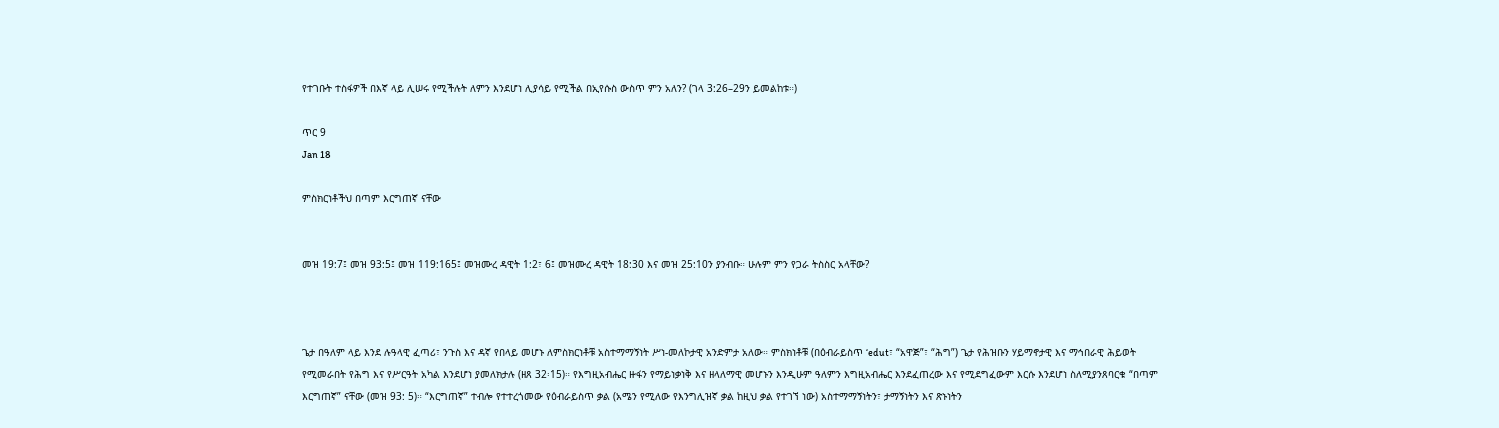የተገቡት ተስፋዎች በእኛ ላይ ሊሠሩ የሚችሉት ለምን እንደሆነ ሊያሳይ የሚችል በኢየሱስ ውስጥ ምን አለን? (ገላ 3:26–29ን ይመልከቱ።)

ጥር 9
Jan 18

ምስክርነቶችህ በጣም እርግጠኛ ናቸው


መዝ 19:7፤ መዝ 93:5፤ መዝ 119:165፤ መዝሙረ ዳዊት 1:2፣ 6፤ መዝሙረ ዳዊት 18:30 እና መዝ 25:10ን ያንብቡ። ሁሉም ምን የጋራ ትስስር አላቸው?



ጌታ በዓለም ላይ እንደ ሉዓላዊ ፈጣሪ፣ ንጉስ እና ዳኛ የበላይ መሆኑ ለምስክርነቶቹ አስተማማኝነት ሥነ-መለኮታዊ አንድምታ አለው። ምስክነቶቹ (በዕብራይስጥ ‘edut፣ “አዋጅ”፣ “ሕግ”) ጌታ የሕዝቡን ሃይማኖታዊ እና ማኅበራዊ ሕይወት የሚመራበት የሕግ እና የሥርዓት አካል እንደሆነ ያመለክታሉ (ዘጸ 32፡15)። የእግዚአብሔር ዙፋን የማይነቃነቅ እና ዘላለማዊ መሆኑን እንዲሁም ዓለምን እግዚአብሔር እንደፈጠረው እና የሚደግፈውም እርሱ እንደሆነ ስለሚያንጸባርቁ “በጣም እርግጠኛ” ናቸው (መዝ 93: 5)። “እርግጠኛ” ተብሎ የተተረጎመው የዕብራይስጥ ቃል (አሜን የሚለው የእንግሊዝኛ ቃል ከዚህ ቃል የተገኘ ነው) አስተማማኝነትን፣ ታማኝነትን እና ጽኑነትን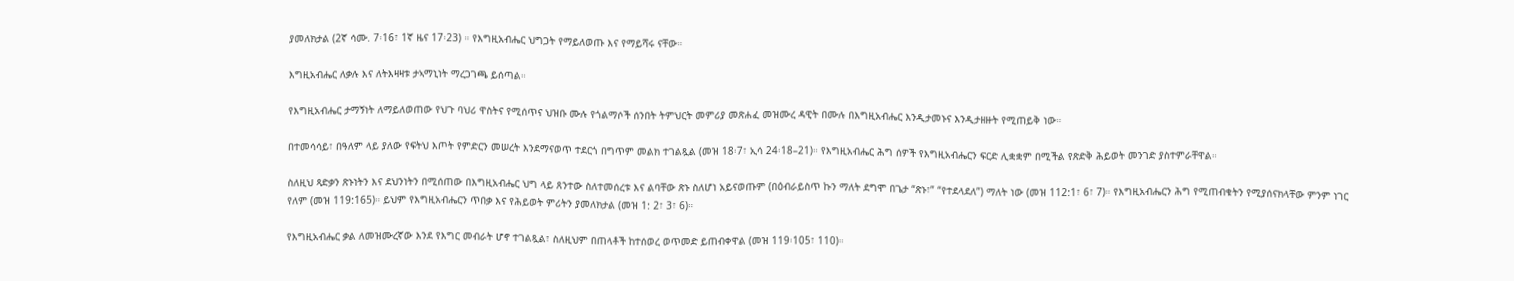ያመለክታል (2ኛ ሳሙ. 7፡16፣ 1ኛ ዜና 17፡23) ። የእግዚአብሔር ህግጋት የማይለወጡ እና የማይሻሩ ናቸው።

እግዚአብሔር ለቃሉ እና ለትእዛዛቱ ታኣማኒነት ማረጋገጫ ይሰጣል።

የእግዚአብሔር ታማኝነት ለማይለወጠው የህጉ ባህሪ ዋስትና የሚሰጥና ህዝቡ ሙሉ የጎልማሶች ሰንበት ትምህርት መምሪያ መጽሐፈ መዝሙረ ዳዊት በሙሉ በእግዚአብሔር እንዲታመኑና እንዲታዘዙት የሚጠይቅ ነው።

በተመሳሳይ፣ በዓለም ላይ ያለው የፍትህ እጦት የምድርን መሠረት እንደማናወጥ ተደርጎ በግጥም መልክ ተገልጿል (መዝ 18፡7፣ ኢሳ 24፡18–21)። የእግዚአብሔር ሕግ ሰዎች የእግዚአብሔርን ፍርድ ሊቋቋም በሚችል የጽድቅ ሕይወት መንገድ ያስተምራቸዋል።

ስለዚህ ጻድቃን ጽኑነትን እና ደህንነትን በሚሰጠው በእግዚአብሔር ህግ ላይ ጸንተው ስለተመሰረቱ እና ልባቸው ጽኑ ስለሆነ አይናወጡም (በዕብራይስጥ ኩን ማለት ደግሞ በጌታ “ጽኑ፣” “የተደላደለ”) ማለት ነው (መዝ 112:1፣ 6፣ 7)። የእግዚአብሔርን ሕግ የሚጠብቁትን የሚያሰናክላቸው ምንም ነገር የለም (መዝ 119:165)። ይህም የእግዚአብሔርን ጥበቃ እና የሕይወት ምሪትን ያመለክታል (መዝ 1: 2፣ 3፣ 6)።

የእግዚአብሔር ቃል ለመዝሙረኛው እንደ የእግር መብራት ሆኖ ተገልጿል፣ ስለዚህም በጠላቶች ከተሰወረ ወጥመድ ይጠብቀዋል (መዝ 119፡105፣ 110)።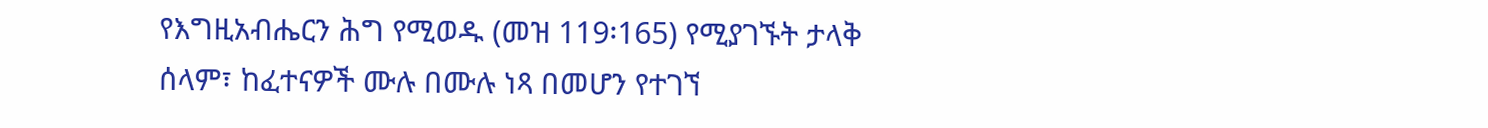የእግዚአብሔርን ሕግ የሚወዱ (መዝ 119፡165) የሚያገኙት ታላቅ ሰላም፣ ከፈተናዎች ሙሉ በሙሉ ነጻ በመሆን የተገኘ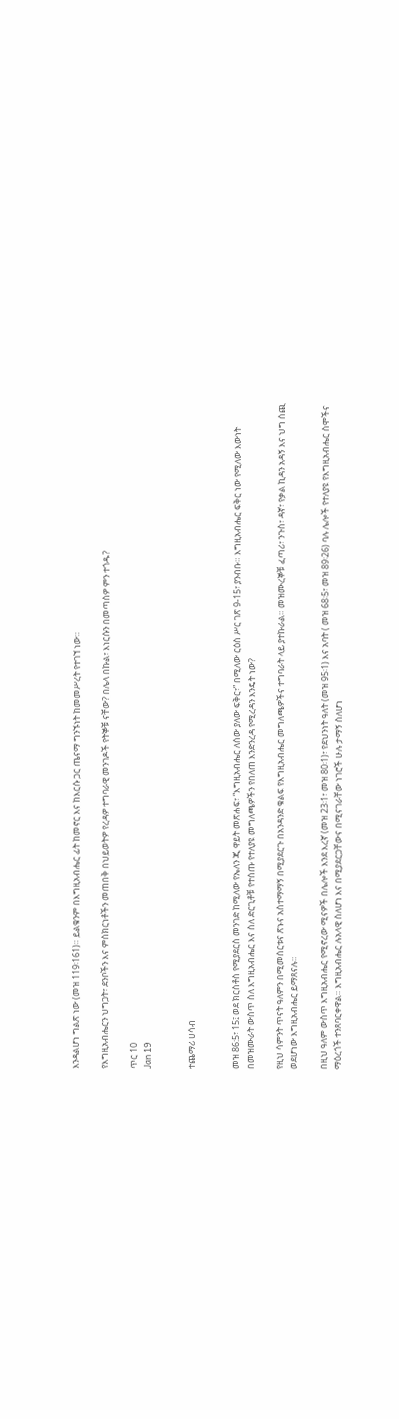እንዳልሆነ ግልጽ ነው (መዝ 119፡161)። ይልቁንም በእግዚአብሔር ፊት ከመኖር እና ከእርሱ ጋር ጤናማ ግንኙነት ከመመሥረት የተገኘ ነው።

የእግዚአብሔርን ህግጋት፣ ደንቦችን እና ምስክርነቶችን መጠበቅ በህይወትዎ የረዳዎ ተግባራዊ መንገዶች የትኞቹ ናቸው? በሌላ በኩል፣ እነርሱን በመጣስዎ ምን ተጎዱ?

ጥር 10
Jan 19


ተጨማሪ ሀሳብ


መዝ 86:5፣ 15፤ ወደ ክርስቶስ የሚያደርስ መንገድ ከሚለው የኤለን ጂ ዋይት መጽሐፍ፣ “እግዚአብሔር ለሰው ያለው ፍቅር፣” በሚለው ርዕስ ሥር ገጽ 9-15፣ ያንብቡ። እግዚአብሔር ፍቅር ነው የሚለው እውነት በመዝሙራት ውስጥ ስለ እግዚአብሔር እና ስለ ድርጊቶቹ የተሰጡ የተለያዩ መግለጫዎችን የበለጠ እንድንረዳ የሚረዳን እንዴት ነው?

የዚህ ሳምንት ጥናት ዓለምን በሚመሰርቱና ጽኑና አስተማማኝ በሚያደርጉ በአንዳንድ ቁልፍ የእግዚአብሔር መግለጫዎችና ተግባራት ላይ ያተኩራል። መዝሙረኞቹ ፈጣሪ፣ ንጉስ፣ ዳኛ፣ የቃል ኪዳን አዳኝ እና ህግ ሰጪ ወደሆነው እግዚአብሔር ይማጸናሉ።

በዚህ ዓለም ውስጥ እግዚአብሔር የሚኖረው ሚናዎች በሌሎች እንደ እረኛ (መዝ 23፡1፣ መዝ 80፡1)፣ የደህንነት ዓለት (መዝ 95፡1) እና አባት ( መዝ 68፡5፣ መዝ 89፡26) ባሉ ሌሎች የተለያዩ የእግዚአብሔር ስሞችና ማዕረጎች ተንጸባርቀዋል። እግዚአብሔር ሉአላዊ ስለሆነ እና በሚያደርጋቸውና በሚናገራቸው ነገሮች ሁሉ ታማኝ ስለሆነ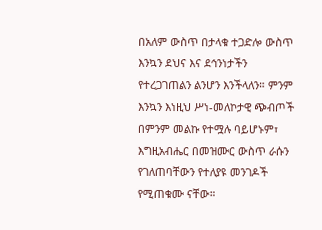በአለም ውስጥ በታላቁ ተጋድሎ ውስጥ እንኳን ደህና እና ደኅንነታችን የተረጋገጠልን ልንሆን እንችላለን። ምንም እንኳን እነዚህ ሥነ-መለኮታዊ ጭብጦች በምንም መልኩ የተሟሉ ባይሆኑም፣ እግዚአብሔር በመዝሙር ውስጥ ራሱን የገለጠባቸውን የተለያዩ መንገዶች የሚጠቁሙ ናቸው።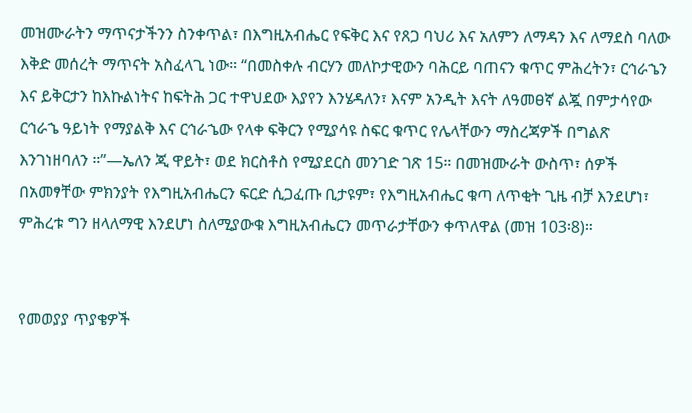መዝሙራትን ማጥናታችንን ስንቀጥል፣ በእግዚአብሔር የፍቅር እና የጸጋ ባህሪ እና አለምን ለማዳን እና ለማደስ ባለው እቅድ መሰረት ማጥናት አስፈላጊ ነው። “በመስቀሉ ብርሃን መለኮታዊውን ባሕርይ ባጠናን ቁጥር ምሕረትን፣ ርኅራኄን እና ይቅርታን ከእኩልነትና ከፍትሕ ጋር ተዋህደው እያየን እንሄዳለን፣ እናም አንዲት እናት ለዓመፀኛ ልጇ በምታሳየው ርኅራኄ ዓይነት የማያልቅ እና ርኅራኄው የላቀ ፍቅርን የሚያሳዩ ስፍር ቁጥር የሌላቸውን ማስረጃዎች በግልጽ እንገነዘባለን ።”—ኤለን ጂ ዋይት፣ ወደ ክርስቶስ የሚያደርስ መንገድ ገጽ 15። በመዝሙራት ውስጥ፣ ሰዎች በአመፃቸው ምክንያት የእግዚአብሔርን ፍርድ ሲጋፈጡ ቢታዩም፣ የእግዚአብሔር ቁጣ ለጥቂት ጊዜ ብቻ እንደሆነ፣ ምሕረቱ ግን ዘላለማዊ እንደሆነ ስለሚያውቁ እግዚአብሔርን መጥራታቸውን ቀጥለዋል (መዝ 103፡8)።


የመወያያ ጥያቄዎች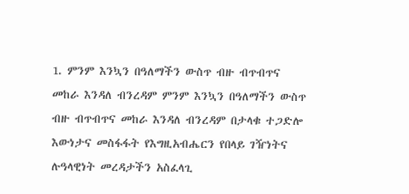1. ምንም እንኳን በዓለማችን ውስጥ ብዙ ብጥብጥና መከራ እንዳለ ብንረዳም ምንም እንኳን በዓለማችን ውስጥ ብዙ ብጥብጥና መከራ እንዳለ ብንረዳም በታላቁ ተጋድሎ እውነታና መስፋፋት የእግዚአብሔርን የበላይ ገዥነትና ሉዓላዊነት መረዳታችን አስፈላጊ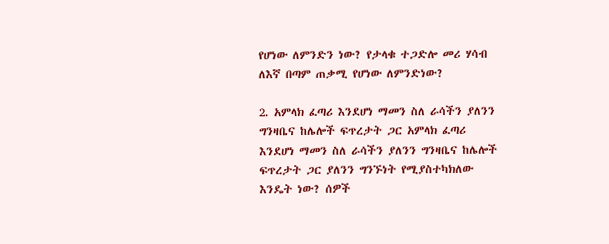የሆነው ለምንድን ነው? የታላቁ ተጋድሎ መሪ ሃሳብ ለእኛ በጣም ጠቃሚ የሆነው ለምንድነው?

2. አምላክ ፈጣሪ እንደሆነ ማመን ስለ ራሳችን ያለንን ግንዛቤና ከሌሎች ፍጥረታት ጋር አምላክ ፈጣሪ እንደሆነ ማመን ስለ ራሳችን ያለንን ግንዛቤና ከሌሎች ፍጥረታት ጋር ያለንን ግንኙነት የሚያስተካክለው እንዴት ነው? ሰዎች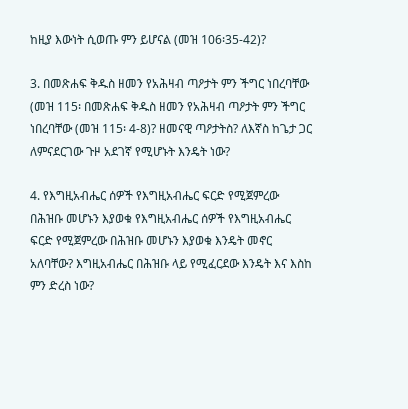ከዚያ እውነት ሲወጡ ምን ይሆናል (መዝ 106፡35-42)?

3. በመጽሐፍ ቅዱስ ዘመን የአሕዛብ ጣዖታት ምን ችግር ነበረባቸው (መዝ 115፡ በመጽሐፍ ቅዱስ ዘመን የአሕዛብ ጣዖታት ምን ችግር ነበረባቸው (መዝ 115፡ 4-8)? ዘመናዊ ጣዖታትስ? ለእኛስ ከጌታ ጋር ለምናደርገው ጉዞ አደገኛ የሚሆኑት እንዴት ነው?

4. የእግዚአብሔር ሰዎች የእግዚአብሔር ፍርድ የሚጀምረው በሕዝቡ መሆኑን እያወቁ የእግዚአብሔር ሰዎች የእግዚአብሔር ፍርድ የሚጀምረው በሕዝቡ መሆኑን እያወቁ እንዴት መኖር አለባቸው? እግዚአብሔር በሕዝቡ ላይ የሚፈርደው እንዴት እና እስከ ምን ድረስ ነው?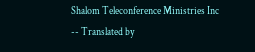Shalom Teleconference Ministries Inc -- Translated by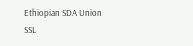Ethiopian SDA Union SSL